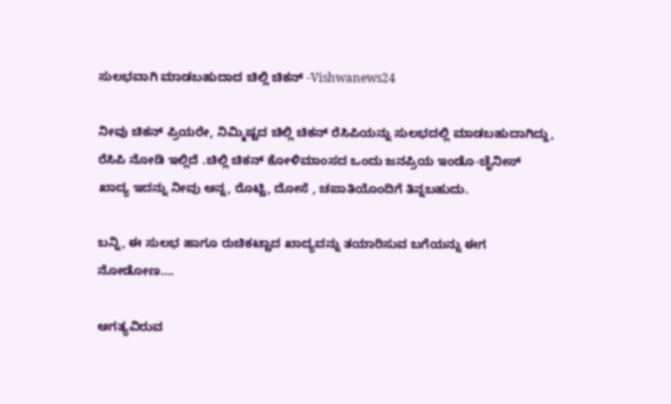ಸುಲಭವಾಗಿ ಮಾಡಬಹುದಾದ ಚಿಲ್ಲಿ ಚಿಕನ್ -Vishwanews24

ನೀವು ಚಿಕನ್‌ ಪ್ರಿಯರೇ, ನಿಮ್ಮಿಷ್ಟದ ಚಿಲ್ಲಿ ಚಿಕನ್‌ ರೆಸಿಪಿಯನ್ನು ಸುಲಭದಲ್ಲಿ ಮಾಡಬಹುದಾಗಿದ್ದು, ರೆಸಿಪಿ ನೋಡಿ ಇಲ್ಲಿದೆ .ಚಿಲ್ಲಿ ಚಿಕನ್ ಕೋಳಿಮಾಂಸದ ಒಂದು ಜನಪ್ರಿಯ ಇಂಡೊ-ಚೈನೀಸ್ ಖಾದ್ಯ ಇದನ್ನು ನೀವು ಅನ್ನ, ರೊಟ್ಟಿ, ದೋಸೆ , ಚಪಾತಿಯೊಂದಿಗೆ ತಿನ್ನಬಹುದು.

ಬನ್ನಿ, ಈ ಸುಲಭ ಹಾಗೂ ರುಚಿಕಟ್ಟಾದ ಖಾದ್ಯವನ್ನು ತಯಾರಿಸುವ ಬಗೆಯನ್ನು ಈಗ ನೋಡೋಣ….

ಅಗತ್ಯವಿರುವ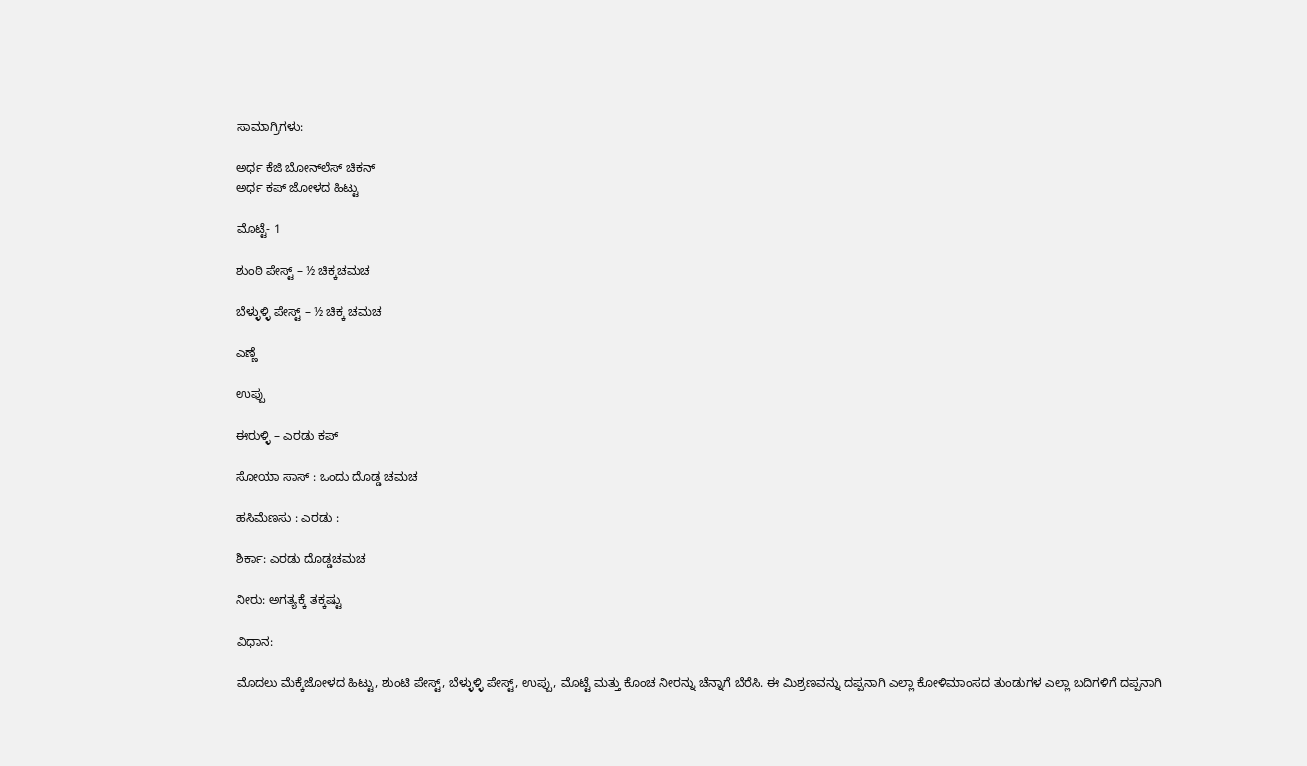ಸಾಮಾಗ್ರಿಗಳು:

ಅರ್ಧ ಕೆಜಿ ಬೋನ್‌ಲೆಸ್‌ ಚಿಕನ್‌
ಅರ್ಧ ಕಪ್‌ ಜೋಳದ ಹಿಟ್ಟು

ಮೊಟ್ಟೆ- 1

ಶುಂಠಿ ಪೇಸ್ಟ್ – ½ ಚಿಕ್ಕಚಮಚ

ಬೆಳ್ಳುಳ್ಳಿ ಪೇಸ್ಟ್ – ½ ಚಿಕ್ಕ ಚಮಚ

ಎಣ್ಣೆ

ಉಪ್ಪು

ಈರುಳ್ಳಿ – ಎರಡು ಕಪ್

ಸೋಯಾ ಸಾಸ್ : ಒಂದು ದೊಡ್ಡ ಚಮಚ

ಹಸಿಮೆಣಸು : ಎರಡು :

ಶಿರ್ಕಾ: ಎರಡು ದೊಡ್ಡಚಮಚ

ನೀರು: ಅಗತ್ಯಕ್ಕೆ ತಕ್ಕಷ್ಟು

ವಿಧಾನ:

ಮೊದಲು ಮೆಕ್ಕೆಜೋಳದ ಹಿಟ್ಟು, ಶುಂಟಿ ಪೇಸ್ಟ್, ಬೆಳ್ಳುಳ್ಳಿ ಪೇಸ್ಟ್, ಉಪ್ಪು, ಮೊಟ್ಟೆ ಮತ್ತು ಕೊಂಚ ನೀರನ್ನು ಚೆನ್ನಾಗೆ ಬೆರೆಸಿ. ಈ ಮಿಶ್ರಣವನ್ನು ದಪ್ಪನಾಗಿ ಎಲ್ಲಾ ಕೋಳಿಮಾಂಸದ ತುಂಡುಗಳ ಎಲ್ಲಾ ಬದಿಗಳಿಗೆ ದಪ್ಪನಾಗಿ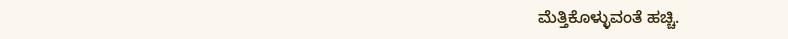ಮೆತ್ತಿಕೊಳ್ಳುವಂತೆ ಹಚ್ಚಿ.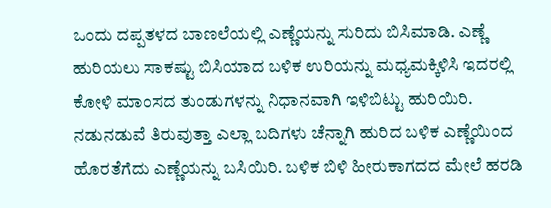ಒಂದು ದಪ್ಪತಳದ ಬಾಣಲೆಯಲ್ಲಿ ಎಣ್ಣೆಯನ್ನು ಸುರಿದು ಬಿಸಿಮಾಡಿ. ಎಣ್ಣೆ ಹುರಿಯಲು ಸಾಕಷ್ಟು ಬಿಸಿಯಾದ ಬಳಿಕ ಉರಿಯನ್ನು ಮಧ್ಯಮಕ್ಕಿಳಿಸಿ ಇದರಲ್ಲಿ ಕೋಳಿ ಮಾಂಸದ ತುಂಡುಗಳನ್ನು ನಿಧಾನವಾಗಿ ಇಳಿಬಿಟ್ಟು ಹುರಿಯಿರಿ. ನಡುನಡುವೆ ತಿರುವುತ್ತಾ ಎಲ್ಲಾ ಬದಿಗಳು ಚೆನ್ನಾಗಿ ಹುರಿದ ಬಳಿಕ ಎಣ್ಣೆಯಿಂದ ಹೊರತೆಗೆದು ಎಣ್ಣೆಯನ್ನು ಬಸಿಯಿರಿ. ಬಳಿಕ ಬಿಳಿ ಹೀರುಕಾಗದದ ಮೇಲೆ ಹರಡಿ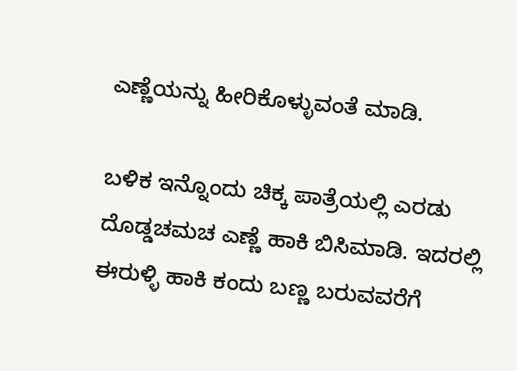ಎಣ್ಣೆಯನ್ನು ಹೀರಿಕೊಳ್ಳುವಂತೆ ಮಾಡಿ.

ಬಳಿಕ ಇನ್ನೊಂದು ಚಿಕ್ಕ ಪಾತ್ರೆಯಲ್ಲಿ ಎರಡು ದೊಡ್ಡಚಮಚ ಎಣ್ಣೆ ಹಾಕಿ ಬಿಸಿಮಾಡಿ. ಇದರಲ್ಲಿ ಈರುಳ್ಳಿ ಹಾಕಿ ಕಂದು ಬಣ್ಣ ಬರುವವರೆಗೆ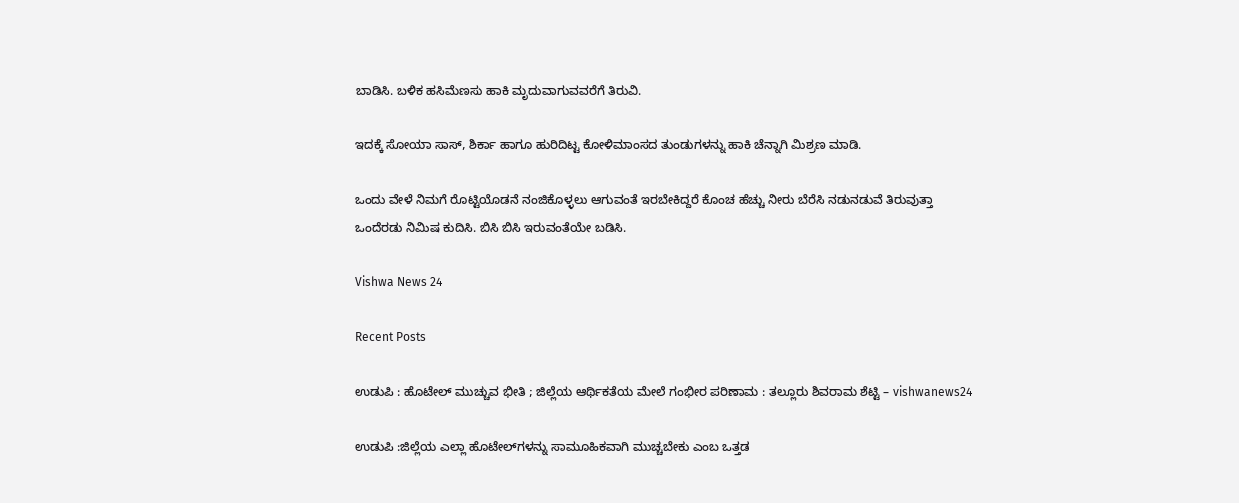ಬಾಡಿಸಿ. ಬಳಿಕ ಹಸಿಮೆಣಸು ಹಾಕಿ ಮೃದುವಾಗುವವರೆಗೆ ತಿರುವಿ.

ಇದಕ್ಕೆ ಸೋಯಾ ಸಾಸ್, ಶಿರ್ಕಾ ಹಾಗೂ ಹುರಿದಿಟ್ಟ ಕೋಳಿಮಾಂಸದ ತುಂಡುಗಳನ್ನು ಹಾಕಿ ಚೆನ್ನಾಗಿ ಮಿಶ್ರಣ ಮಾಡಿ.

ಒಂದು ವೇಳೆ ನಿಮಗೆ ರೊಟ್ಟಿಯೊಡನೆ ನಂಜಿಕೊಳ್ಳಲು ಆಗುವಂತೆ ಇರಬೇಕಿದ್ದರೆ ಕೊಂಚ ಹೆಚ್ಚು ನೀರು ಬೆರೆಸಿ ನಡುನಡುವೆ ತಿರುವುತ್ತಾ ಒಂದೆರಡು ನಿಮಿಷ ಕುದಿಸಿ. ಬಿಸಿ ಬಿಸಿ ಇರುವಂತೆಯೇ ಬಡಿಸಿ.

Vishwa News 24

Recent Posts

ಉಡುಪಿ : ಹೊಟೇಲ್ ಮುಚ್ಚುವ ಭೀತಿ ; ಜಿಲ್ಲೆಯ ಆರ್ಥಿಕತೆಯ ಮೇಲೆ ಗಂಭೀರ ಪರಿಣಾಮ : ತಲ್ಲೂರು ಶಿವರಾಮ ಶೆಟ್ಟಿ – vishwanews24

ಉಡುಪಿ :ಜಿಲ್ಲೆಯ ಎಲ್ಲಾ ಹೊಟೇಲ್‌ಗಳನ್ನು ಸಾಮೂಹಿಕವಾಗಿ ಮುಚ್ಚಬೇಕು ಎಂಬ ಒತ್ತಡ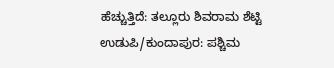ಹೆಚ್ಚುತ್ತಿದೆ: ತಲ್ಲೂರು ಶಿವರಾಮ ಶೆಟ್ಟಿ ಉಡುಪಿ/ಕುಂದಾಪುರ: ಪಶ್ಚಿಮ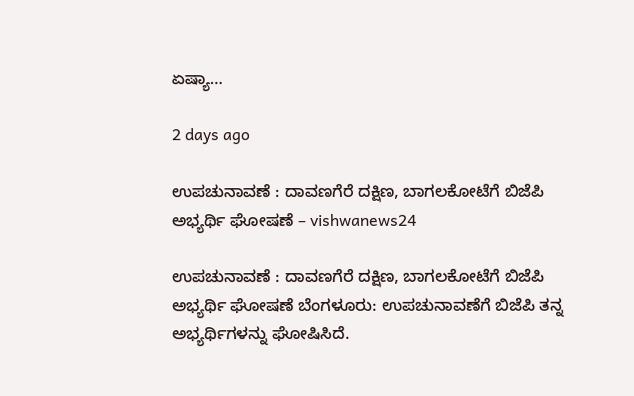ಏಷ್ಯಾ…

2 days ago

ಉಪಚುನಾವಣೆ : ದಾವಣಗೆರೆ ದಕ್ಷಿಣ, ಬಾಗಲಕೋಟೆಗೆ ಬಿಜೆಪಿ ಅಭ್ಯರ್ಥಿ ಘೋಷಣೆ – vishwanews24

ಉಪಚುನಾವಣೆ : ದಾವಣಗೆರೆ ದಕ್ಷಿಣ, ಬಾಗಲಕೋಟೆಗೆ ಬಿಜೆಪಿ ಅಭ್ಯರ್ಥಿ ಘೋಷಣೆ ಬೆಂಗಳೂರು: ಉಪಚುನಾವಣೆಗೆ ಬಿಜೆಪಿ ತನ್ನ ಅಭ್ಯರ್ಥಿಗಳನ್ನು ಘೋಷಿಸಿದೆ.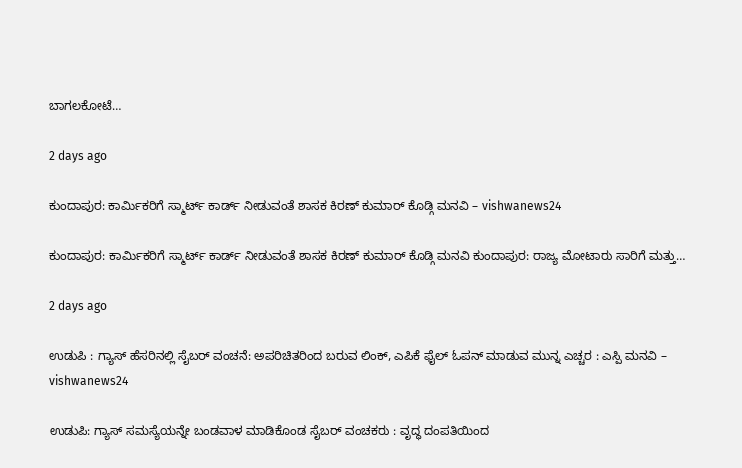ಬಾಗಲಕೋಟೆ…

2 days ago

ಕುಂದಾಪುರ: ಕಾರ್ಮಿಕರಿಗೆ ಸ್ಮಾರ್ಟ್‌ ಕಾರ್ಡ್ ನೀಡುವಂತೆ ಶಾಸಕ ಕಿರಣ್ ಕುಮಾರ್ ಕೊಡ್ಗಿ ಮನವಿ – vishwanews24

ಕುಂದಾಪುರ: ಕಾರ್ಮಿಕರಿಗೆ ಸ್ಮಾರ್ಟ್‌ ಕಾರ್ಡ್ ನೀಡುವಂತೆ ಶಾಸಕ ಕಿರಣ್ ಕುಮಾರ್ ಕೊಡ್ಗಿ ಮನವಿ ಕುಂದಾಪುರ: ರಾಜ್ಯ ಮೋಟಾರು ಸಾರಿಗೆ ಮತ್ತು…

2 days ago

ಉಡುಪಿ : ಗ್ಯಾಸ್ ಹೆಸರಿನಲ್ಲಿ ಸೈಬರ್ ವಂಚನೆ: ಅಪರಿಚಿತರಿಂದ ಬರುವ ಲಿಂಕ್‌, ಎಪಿಕೆ ಫೈಲ್‌ ಓಪನ್ ಮಾಡುವ ಮುನ್ನ ಎಚ್ಚರ : ಎಸ್ಪಿ ಮನವಿ – vishwanews24

ಉಡುಪಿ: ಗ್ಯಾಸ್ ಸಮಸ್ಯೆಯನ್ನೇ ಬಂಡವಾಳ ಮಾಡಿಕೊಂಡ ಸೈಬರ್ ವಂಚಕರು : ವೃದ್ಧ ದಂಪತಿಯಿಂದ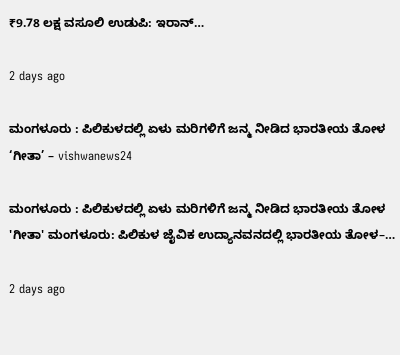₹9.78 ಲಕ್ಷ ವಸೂಲಿ ಉಡುಪಿ: ಇರಾನ್…

2 days ago

ಮಂಗಳೂರು : ಪಿಲಿಕುಳದಲ್ಲಿ ಏಳು ಮರಿಗಳಿಗೆ ಜನ್ಮ ನೀಡಿದ ಭಾರತೀಯ ತೋಳ ‘ಗೀತಾ’ – vishwanews24

ಮಂಗಳೂರು : ಪಿಲಿಕುಳದಲ್ಲಿ ಏಳು ಮರಿಗಳಿಗೆ ಜನ್ಮ ನೀಡಿದ ಭಾರತೀಯ ತೋಳ 'ಗೀತಾ' ಮಂಗಳೂರು: ಪಿಲಿಕುಳ ಜೈವಿಕ ಉದ್ಯಾನವನದಲ್ಲಿ ಭಾರತೀಯ ತೋಳ–…

2 days ago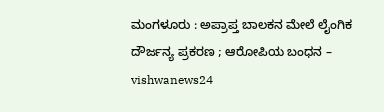ಮಂಗಳೂರು : ಅಪ್ರಾಪ್ತ ಬಾಲಕನ ಮೇಲೆ ಲೈಂಗಿಕ ದೌರ್ಜನ್ಯ ಪ್ರಕರಣ ; ಆರೋಪಿಯ ಬಂಧನ – vishwanews24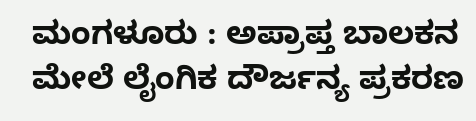ಮಂಗಳೂರು : ಅಪ್ರಾಪ್ತ ಬಾಲಕನ ಮೇಲೆ ಲೈಂಗಿಕ ದೌರ್ಜನ್ಯ ಪ್ರಕರಣ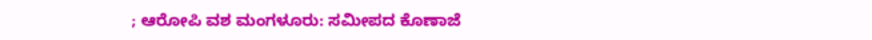; ಆರೋಪಿ ವಶ ಮಂಗಳೂರು: ಸಮೀಪದ ಕೊಣಾಜೆ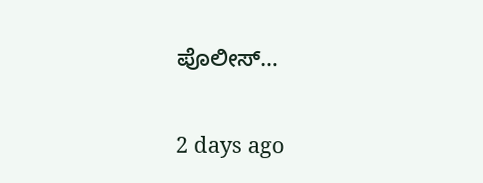ಪೊಲೀಸ್…

2 days ago